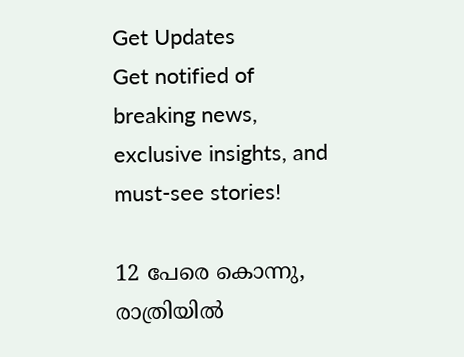Get Updates
Get notified of breaking news, exclusive insights, and must-see stories!

12 പേരെ കൊന്നു, രാത്രിയില്‍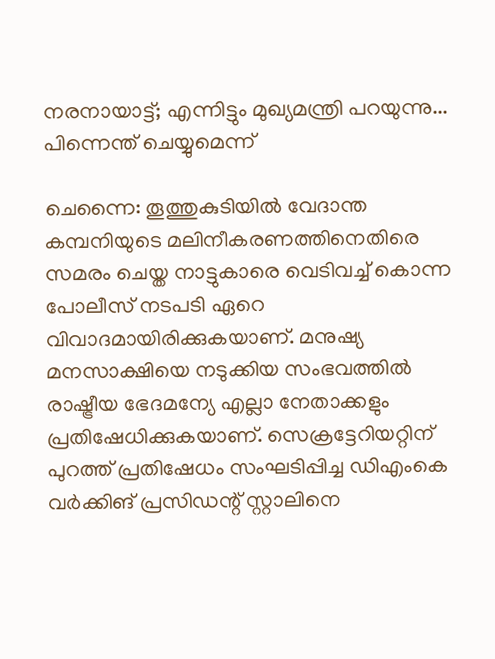നരനായാട്ട്; എന്നിട്ടും മുഖ്യമന്ത്രി പറയുന്നു... പിന്നെന്ത് ചെയ്യുമെന്ന്

ചെന്നൈ: തൂത്തുകുടിയില്‍ വേദാന്ത കമ്പനിയുടെ മലിനീകരണത്തിനെതിരെ സമരം ചെയ്ത നാട്ടുകാരെ വെടിവച്ച് കൊന്ന പോലീസ് നടപടി ഏറെ വിവാദമായിരിക്കുകയാണ്. മനുഷ്യ മനസാക്ഷിയെ നടുക്കിയ സംഭവത്തില്‍ രാഷ്ട്രീയ ഭേദമന്യേ എല്ലാ നേതാക്കളും പ്രതിഷേധിക്കുകയാണ്. സെക്രട്ടേറിയറ്റിന് പുറത്ത് പ്രതിഷേധം സംഘടിപ്പിച്ച ഡിഎംകെ വര്‍ക്കിങ് പ്രസിഡന്റ് സ്റ്റാലിനെ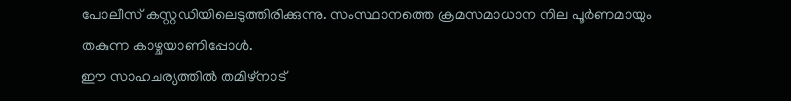പോലീസ് കസ്റ്റഡിയിലെടുത്തിരിക്കുന്നു. സംസ്ഥാനത്തെ ക്രമസമാധാന നില പൂര്‍ണമായും തകുന്ന കാഴ്ചയാണിപ്പോള്‍.
ഈ സാഹചര്യത്തില്‍ തമിഴ്‌നാട്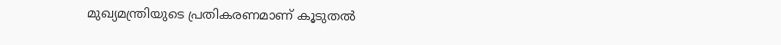മുഖ്യമന്ത്രിയുടെ പ്രതികരണമാണ് കൂടുതല്‍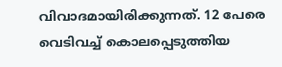വിവാദമായിരിക്കുന്നത്. 12 പേരെ വെടിവച്ച് കൊലപ്പെടുത്തിയ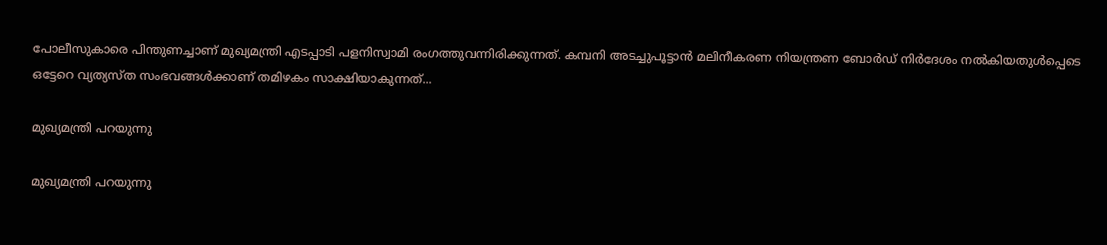പോലീസുകാരെ പിന്തുണച്ചാണ് മുഖ്യമന്ത്രി എടപ്പാടി പളനിസ്വാമി രംഗത്തുവന്നിരിക്കുന്നത്. കമ്പനി അടച്ചുപൂട്ടാന്‍ മലിനീകരണ നിയന്ത്രണ ബോര്‍ഡ് നിര്‍ദേശം നല്‍കിയതുള്‍പ്പെടെ ഒട്ടേറെ വ്യത്യസ്ത സംഭവങ്ങള്‍ക്കാണ് തമിഴകം സാക്ഷിയാകുന്നത്...

മുഖ്യമന്ത്രി പറയുന്നു

മുഖ്യമന്ത്രി പറയുന്നു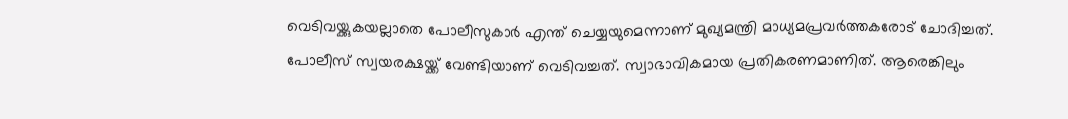വെടിവയ്ക്കുകയല്ലാതെ പോലീസുകാര്‍ എന്ത് ചെയ്യയുമെന്നാണ് മുഖ്യമന്ത്രി മാധ്യമപ്രവര്‍ത്തകരോട് ചോദിച്ചത്. പോലീസ് സ്വയരക്ഷയ്ക്ക് വേണ്ടിയാണ് വെടിവച്ചത്. സ്വാഭാവികമായ പ്രതികരണമാണിത്. ആരെങ്കിലും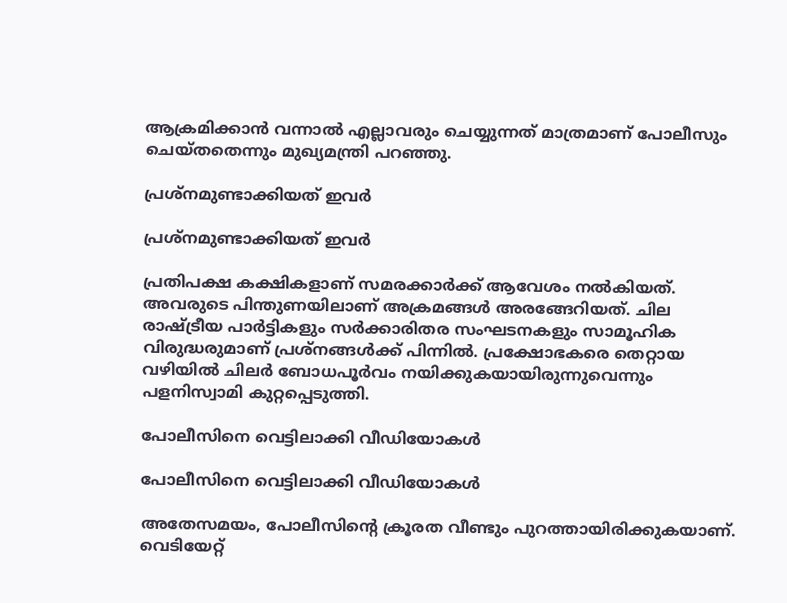ആക്രമിക്കാന്‍ വന്നാല്‍ എല്ലാവരും ചെയ്യുന്നത് മാത്രമാണ് പോലീസും ചെയ്തതെന്നും മുഖ്യമന്ത്രി പറഞ്ഞു.

പ്രശ്‌നമുണ്ടാക്കിയത് ഇവര്‍

പ്രശ്‌നമുണ്ടാക്കിയത് ഇവര്‍

പ്രതിപക്ഷ കക്ഷികളാണ് സമരക്കാര്‍ക്ക് ആവേശം നല്‍കിയത്. അവരുടെ പിന്തുണയിലാണ് അക്രമങ്ങള്‍ അരങ്ങേറിയത്. ചില രാഷ്ട്രീയ പാര്‍ട്ടികളും സര്‍ക്കാരിതര സംഘടനകളും സാമൂഹിക വിരുദ്ധരുമാണ് പ്രശ്‌നങ്ങള്‍ക്ക് പിന്നില്‍. പ്രക്ഷോഭകരെ തെറ്റായ വഴിയില്‍ ചിലര്‍ ബോധപൂര്‍വം നയിക്കുകയായിരുന്നുവെന്നും പളനിസ്വാമി കുറ്റപ്പെടുത്തി.

പോലീസിനെ വെട്ടിലാക്കി വീഡിയോകള്‍

പോലീസിനെ വെട്ടിലാക്കി വീഡിയോകള്‍

അതേസമയം, പോലീസിന്റെ ക്രൂരത വീണ്ടും പുറത്തായിരിക്കുകയാണ്. വെടിയേറ്റ്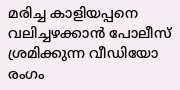മരിച്ച കാളിയപ്പനെ വലിച്ചഴക്കാന്‍ പോലീസ് ശ്രമിക്കുന്ന വീഡിയോ രംഗം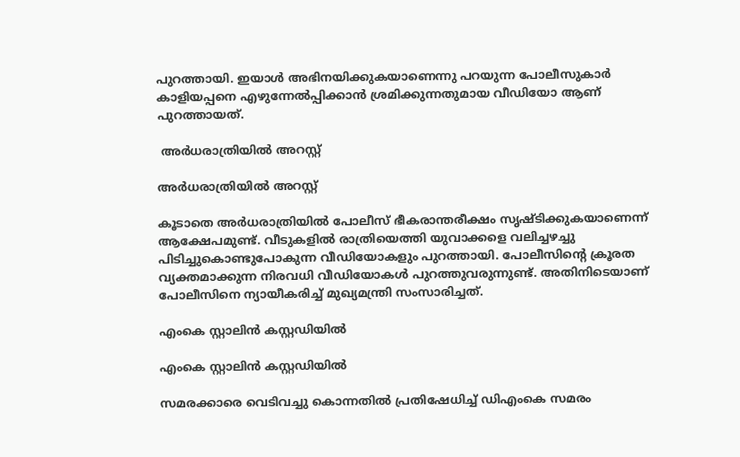പുറത്തായി. ഇയാള്‍ അഭിനയിക്കുകയാണെന്നു പറയുന്ന പോലീസുകാര്‍ കാളിയപ്പനെ എഴുന്നേല്‍പ്പിക്കാന്‍ ശ്രമിക്കുന്നതുമായ വീഡിയോ ആണ് പുറത്തായത്.

 അര്‍ധരാത്രിയില്‍ അറസ്റ്റ്

അര്‍ധരാത്രിയില്‍ അറസ്റ്റ്

കൂടാതെ അര്‍ധരാത്രിയില്‍ പോലീസ് ഭീകരാന്തരീക്ഷം സൃഷ്ടിക്കുകയാണെന്ന് ആക്ഷേപമുണ്ട്. വീടുകളില്‍ രാത്രിയെത്തി യുവാക്കളെ വലിച്ചഴച്ചു പിടിച്ചുകൊണ്ടുപോകുന്ന വീഡിയോകളും പുറത്തായി. പോലീസിന്റെ ക്രൂരത വ്യക്തമാക്കുന്ന നിരവധി വീഡിയോകള്‍ പുറത്തുവരുന്നുണ്ട്. അതിനിടെയാണ് പോലീസിനെ ന്യായീകരിച്ച് മുഖ്യമന്ത്രി സംസാരിച്ചത്.

എംകെ സ്റ്റാലിന്‍ കസ്റ്റഡിയില്‍

എംകെ സ്റ്റാലിന്‍ കസ്റ്റഡിയില്‍

സമരക്കാരെ വെടിവച്ചു കൊന്നതില്‍ പ്രതിഷേധിച്ച് ഡിഎംകെ സമരം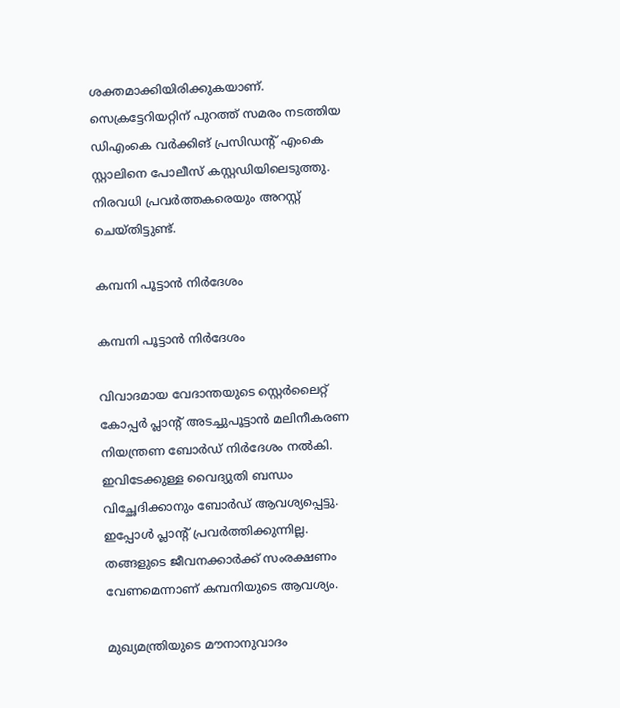ശക്തമാക്കിയിരിക്കുകയാണ്. സെക്രട്ടേറിയറ്റിന് പുറത്ത് സമരം നടത്തിയ ഡിഎംകെ വര്‍ക്കിങ് പ്രസിഡന്റ് എംകെ സ്റ്റാലിനെ പോലീസ് കസ്റ്റഡിയിലെടുത്തു. നിരവധി പ്രവര്‍ത്തകരെയും അറസ്റ്റ് ചെയ്തിട്ടുണ്ട്.

കമ്പനി പൂട്ടാന്‍ നിര്‍ദേശം

കമ്പനി പൂട്ടാന്‍ നിര്‍ദേശം

വിവാദമായ വേദാന്തയുടെ സ്റ്റെര്‍ലൈറ്റ് കോപ്പര്‍ പ്ലാന്റ് അടച്ചുപൂട്ടാന്‍ മലിനീകരണ നിയന്ത്രണ ബോര്‍ഡ് നിര്‍ദേശം നല്‍കി. ഇവിടേക്കുള്ള വൈദ്യുതി ബന്ധം വിച്ഛേദിക്കാനും ബോര്‍ഡ് ആവശ്യപ്പെട്ടു. ഇപ്പോള്‍ പ്ലാന്റ് പ്രവര്‍ത്തിക്കുന്നില്ല. തങ്ങളുടെ ജീവനക്കാര്‍ക്ക് സംരക്ഷണം വേണമെന്നാണ് കമ്പനിയുടെ ആവശ്യം.

മുഖ്യമന്ത്രിയുടെ മൗനാനുവാദം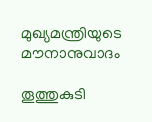മുഖ്യമന്ത്രിയുടെ മൗനാനുവാദം

തൂത്തുകുടി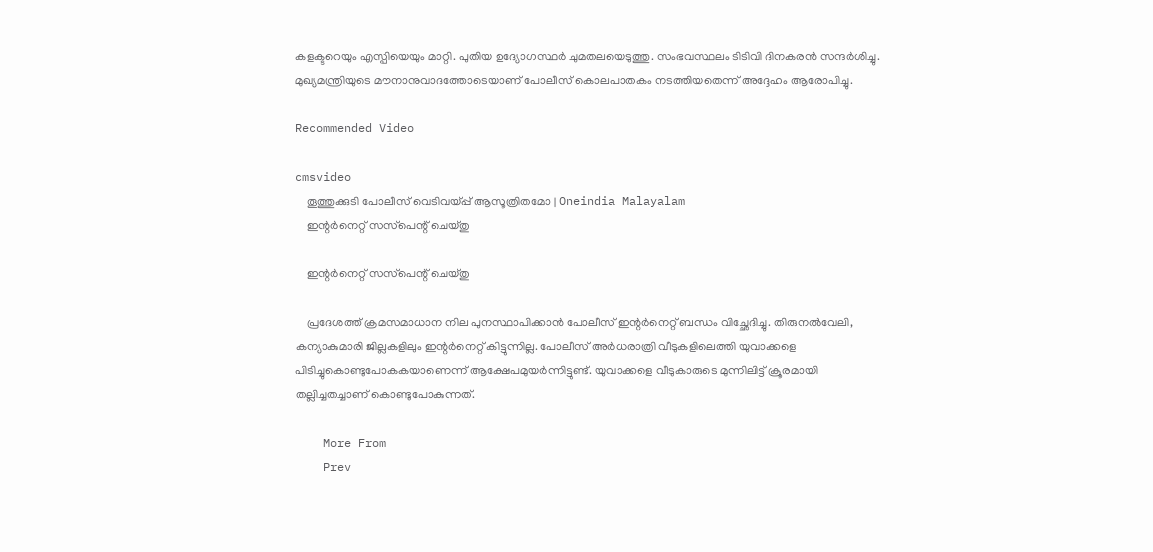കളക്ടറെയും എസ്പിയെയും മാറ്റി. പുതിയ ഉദ്യോഗസ്ഥര്‍ ചുമതലയെടുത്തു. സംഭവസ്ഥലം ടിടിവി ദിനകരന്‍ സന്ദര്‍ശിച്ചു. മുഖ്യമന്ത്രിയുടെ മൗനാനുവാദത്തോടെയാണ് പോലീസ് കൊലപാതകം നടത്തിയതെന്ന് അദ്ദേഹം ആരോപിച്ചു.

Recommended Video

cmsvideo
    തൂത്തുക്കുടി പോലീസ് വെടിവയ്പ്പ് ആസൂത്രിതമോ | Oneindia Malayalam
    ഇന്റര്‍നെറ്റ് സസ്‌പെന്റ് ചെയ്തു

    ഇന്റര്‍നെറ്റ് സസ്‌പെന്റ് ചെയ്തു

    പ്രദേശത്ത് ക്രമസമാധാന നില പുനസ്ഥാപിക്കാന്‍ പോലീസ് ഇന്റര്‍നെറ്റ് ബന്ധം വിച്ഛേദിച്ചു. തിരുനല്‍വേലി, കന്യാകുമാരി ജില്ലകളിലും ഇന്റര്‍നെറ്റ് കിട്ടുന്നില്ല. പോലീസ് അര്‍ധരാത്രി വീടുകളിലെത്തി യുവാക്കളെ പിടിച്ചുകൊണ്ടുപോകകയാണെന്ന് ആക്ഷേപമുയര്‍ന്നിട്ടുണ്ട്. യുവാക്കളെ വീടുകാരുടെ മുന്നിലിട്ട് ക്രൂരമായി തല്ലിച്ചതച്ചാണ് കൊണ്ടുപോകുന്നത്.

    More From
    Prev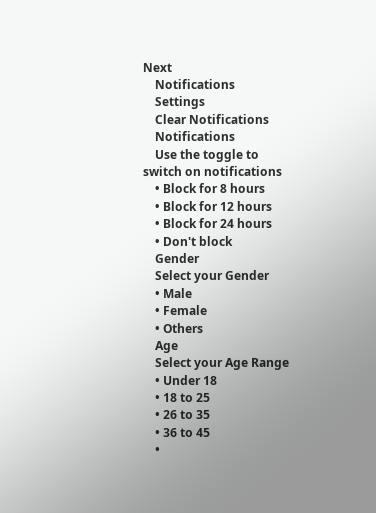Next
    Notifications
    Settings
    Clear Notifications
    Notifications
    Use the toggle to switch on notifications
    • Block for 8 hours
    • Block for 12 hours
    • Block for 24 hours
    • Don't block
    Gender
    Select your Gender
    • Male
    • Female
    • Others
    Age
    Select your Age Range
    • Under 18
    • 18 to 25
    • 26 to 35
    • 36 to 45
    •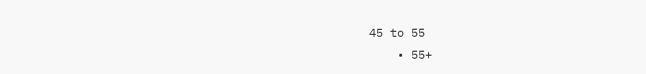45 to 55
    • 55+